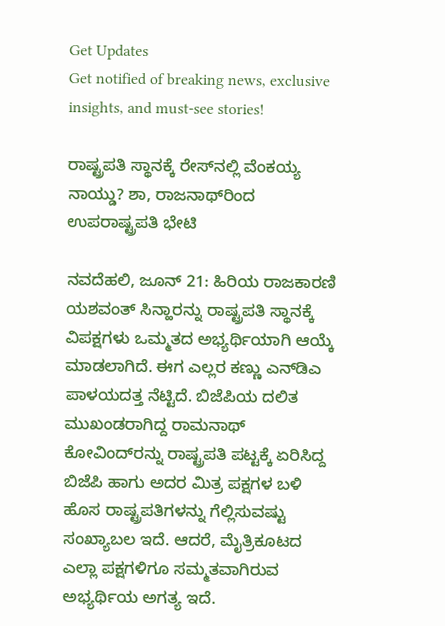Get Updates
Get notified of breaking news, exclusive insights, and must-see stories!

ರಾಷ್ಟ್ರಪತಿ ಸ್ಥಾನಕ್ಕೆ ರೇಸ್‌ನಲ್ಲಿ ವೆಂಕಯ್ಯ ನಾಯ್ಡು? ಶಾ, ರಾಜನಾಥ್‌ರಿಂದ ಉಪರಾಷ್ಟ್ರಪತಿ ಭೇಟಿ

ನವದೆಹಲಿ, ಜೂನ್ 21: ಹಿರಿಯ ರಾಜಕಾರಣಿ ಯಶವಂತ್ ಸಿನ್ಹಾರನ್ನು ರಾಷ್ಟ್ರಪತಿ ಸ್ಥಾನಕ್ಕೆ ವಿಪಕ್ಷಗಳು ಒಮ್ಮತದ ಅಭ್ಯರ್ಥಿಯಾಗಿ ಆಯ್ಕೆ ಮಾಡಲಾಗಿದೆ. ಈಗ ಎಲ್ಲರ ಕಣ್ಣು ಎನ್‌ಡಿಎ ಪಾಳಯದತ್ತ ನೆಟ್ಟಿದೆ. ಬಿಜೆಪಿಯ ದಲಿತ ಮುಖಂಡರಾಗಿದ್ದ ರಾಮನಾಥ್ ಕೋವಿಂದ್‌ರನ್ನು ರಾಷ್ಟ್ರಪತಿ ಪಟ್ಟಕ್ಕೆ ಏರಿಸಿದ್ದ ಬಿಜೆಪಿ ಹಾಗು ಅದರ ಮಿತ್ರ ಪಕ್ಷಗಳ ಬಳಿ ಹೊಸ ರಾಷ್ಟ್ರಪತಿಗಳನ್ನು ಗೆಲ್ಲಿಸುವಷ್ಟು ಸಂಖ್ಯಾಬಲ ಇದೆ. ಆದರೆ, ಮೈತ್ರಿಕೂಟದ ಎಲ್ಲಾ ಪಕ್ಷಗಳಿಗೂ ಸಮ್ಮತವಾಗಿರುವ ಅಭ್ಯರ್ಥಿಯ ಅಗತ್ಯ ಇದೆ.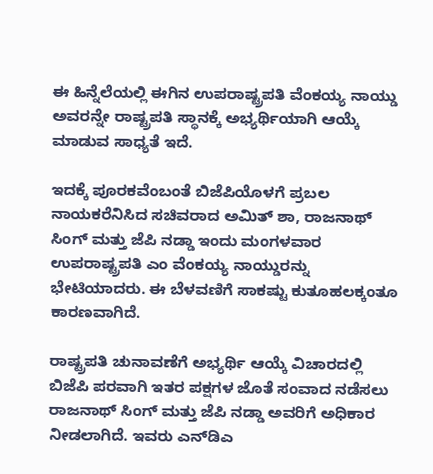ಈ ಹಿನ್ನೆಲೆಯಲ್ಲಿ ಈಗಿನ ಉಪರಾಷ್ಟ್ರಪತಿ ವೆಂಕಯ್ಯ ನಾಯ್ಡು ಅವರನ್ನೇ ರಾಷ್ಟ್ರಪತಿ ಸ್ಥಾನಕ್ಕೆ ಅಭ್ಯರ್ಥಿಯಾಗಿ ಆಯ್ಕೆ ಮಾಡುವ ಸಾಧ್ಯತೆ ಇದೆ.

ಇದಕ್ಕೆ ಪೂರಕವೆಂಬಂತೆ ಬಿಜೆಪಿಯೊಳಗೆ ಪ್ರಬಲ ನಾಯಕರೆನಿಸಿದ ಸಚಿವರಾದ ಅಮಿತ್ ಶಾ, ರಾಜನಾಥ್ ಸಿಂಗ್ ಮತ್ತು ಜೆಪಿ ನಡ್ಡಾ ಇಂದು ಮಂಗಳವಾರ ಉಪರಾಷ್ಟ್ರಪತಿ ಎಂ ವೆಂಕಯ್ಯ ನಾಯ್ಡುರನ್ನು ಭೇಟಿಯಾದರು. ಈ ಬೆಳವಣಿಗೆ ಸಾಕಷ್ಟು ಕುತೂಹಲಕ್ಕಂತೂ ಕಾರಣವಾಗಿದೆ.

ರಾಷ್ಟ್ರಪತಿ ಚುನಾವಣೆಗೆ ಅಭ್ಯರ್ಥಿ ಆಯ್ಕೆ ವಿಚಾರದಲ್ಲಿ ಬಿಜೆಪಿ ಪರವಾಗಿ ಇತರ ಪಕ್ಷಗಳ ಜೊತೆ ಸಂವಾದ ನಡೆಸಲು ರಾಜನಾಥ್ ಸಿಂಗ್ ಮತ್ತು ಜೆಪಿ ನಡ್ಡಾ ಅವರಿಗೆ ಅಧಿಕಾರ ನೀಡಲಾಗಿದೆ. ಇವರು ಎನ್‌ಡಿಎ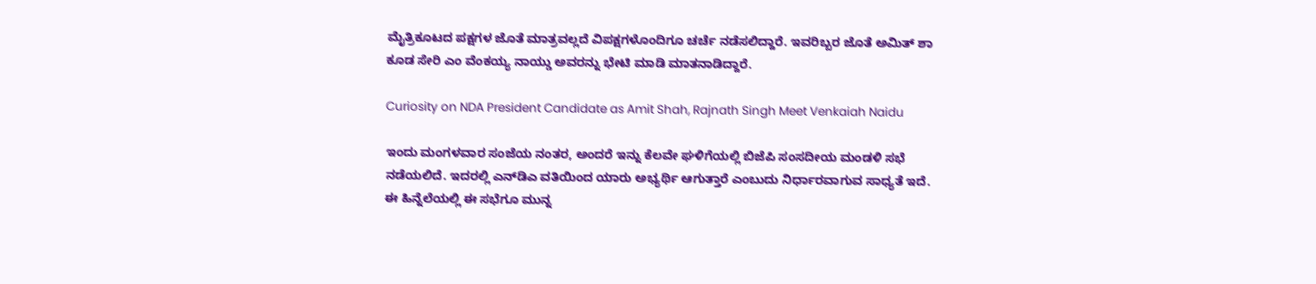ಮೈತ್ರಿಕೂಟದ ಪಕ್ಷಗಳ ಜೊತೆ ಮಾತ್ರವಲ್ಲದೆ ವಿಪಕ್ಷಗಳೊಂದಿಗೂ ಚರ್ಚೆ ನಡೆಸಲಿದ್ದಾರೆ. ಇವರಿಬ್ಬರ ಜೊತೆ ಅಮಿತ್ ಶಾ ಕೂಡ ಸೇರಿ ಎಂ ವೆಂಕಯ್ಯ ನಾಯ್ಡು ಅವರನ್ನು ಭೇಟಿ ಮಾಡಿ ಮಾತನಾಡಿದ್ದಾರೆ.

Curiosity on NDA President Candidate as Amit Shah, Rajnath Singh Meet Venkaiah Naidu

ಇಂದು ಮಂಗಳವಾರ ಸಂಜೆಯ ನಂತರ, ಅಂದರೆ ಇನ್ನು ಕೆಲವೇ ಘಳಿಗೆಯಲ್ಲಿ ಬಿಜೆಪಿ ಸಂಸದೀಯ ಮಂಡಳಿ ಸಭೆ ನಡೆಯಲಿದೆ. ಇದರಲ್ಲಿ ಎನ್‌ಡಿಎ ವತಿಯಿಂದ ಯಾರು ಅಭ್ಯರ್ಥಿ ಆಗುತ್ತಾರೆ ಎಂಬುದು ನಿರ್ಧಾರವಾಗುವ ಸಾಧ್ಯತೆ ಇದೆ. ಈ ಹಿನ್ನೆಲೆಯಲ್ಲಿ ಈ ಸಭೆಗೂ ಮುನ್ನ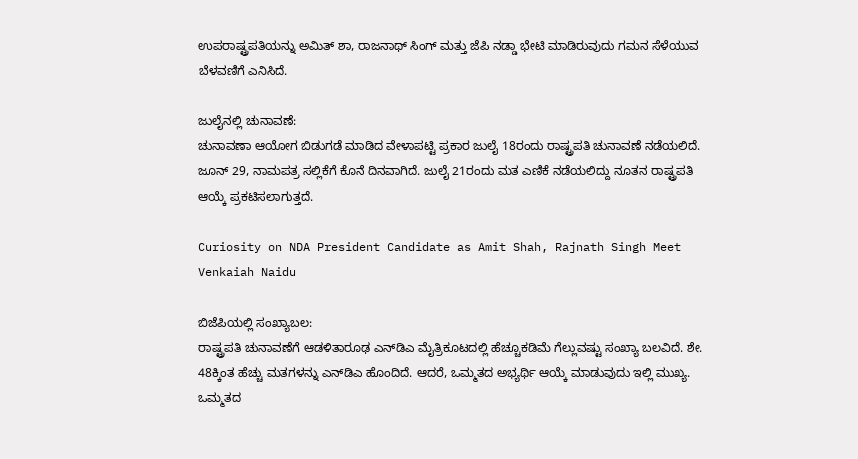ಉಪರಾಷ್ಟ್ರಪತಿಯನ್ನು ಅಮಿತ್ ಶಾ, ರಾಜನಾಥ್ ಸಿಂಗ್ ಮತ್ತು ಜೆಪಿ ನಡ್ಡಾ ಭೇಟಿ ಮಾಡಿರುವುದು ಗಮನ ಸೆಳೆಯುವ ಬೆಳವಣಿಗೆ ಎನಿಸಿದೆ.

ಜುಲೈನಲ್ಲಿ ಚುನಾವಣೆ:
ಚುನಾವಣಾ ಆಯೋಗ ಬಿಡುಗಡೆ ಮಾಡಿದ ವೇಳಾಪಟ್ಟಿ ಪ್ರಕಾರ ಜುಲೈ 18ರಂದು ರಾಷ್ಟ್ರಪತಿ ಚುನಾವಣೆ ನಡೆಯಲಿದೆ. ಜೂನ್ 29, ನಾಮಪತ್ರ ಸಲ್ಲಿಕೆಗೆ ಕೊನೆ ದಿನವಾಗಿದೆ. ಜುಲೈ 21ರಂದು ಮತ ಎಣಿಕೆ ನಡೆಯಲಿದ್ದು ನೂತನ ರಾಷ್ಟ್ರಪತಿ ಆಯ್ಕೆ ಪ್ರಕಟಿಸಲಾಗುತ್ತದೆ.

Curiosity on NDA President Candidate as Amit Shah, Rajnath Singh Meet Venkaiah Naidu

ಬಿಜೆಪಿಯಲ್ಲಿ ಸಂಖ್ಯಾಬಲ:
ರಾಷ್ಟ್ರಪತಿ ಚುನಾವಣೆಗೆ ಆಡಳಿತಾರೂಢ ಎನ್‌ಡಿಎ ಮೈತ್ರಿಕೂಟದಲ್ಲಿ ಹೆಚ್ಚೂಕಡಿಮೆ ಗೆಲ್ಲುವಷ್ಟು ಸಂಖ್ಯಾ ಬಲವಿದೆ. ಶೇ. 48ಕ್ಕಿಂತ ಹೆಚ್ಚು ಮತಗಳನ್ನು ಎನ್‌ಡಿಎ ಹೊಂದಿದೆ. ಆದರೆ, ಒಮ್ಮತದ ಅಭ್ಯರ್ಥಿ ಆಯ್ಕೆ ಮಾಡುವುದು ಇಲ್ಲಿ ಮುಖ್ಯ. ಒಮ್ಮತದ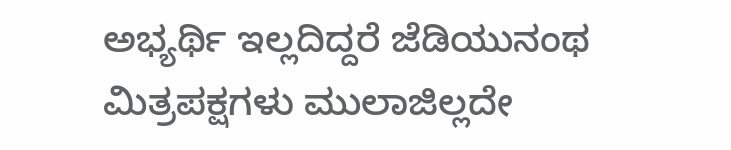ಅಭ್ಯರ್ಥಿ ಇಲ್ಲದಿದ್ದರೆ ಜೆಡಿಯುನಂಥ ಮಿತ್ರಪಕ್ಷಗಳು ಮುಲಾಜಿಲ್ಲದೇ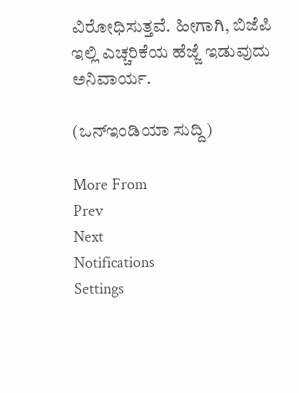ವಿರೋಧಿಸುತ್ತವೆ. ಹೀಗಾಗಿ, ಬಿಜೆಪಿ ಇಲ್ಲಿ ಎಚ್ಚರಿಕೆಯ ಹೆಜ್ಜೆ ಇಡುವುದು ಅನಿವಾರ್ಯ.

(ಒನ್ಇಂಡಿಯಾ ಸುದ್ದಿ)

More From
Prev
Next
Notifications
Settings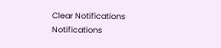Clear Notifications
Notifications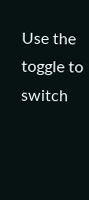Use the toggle to switch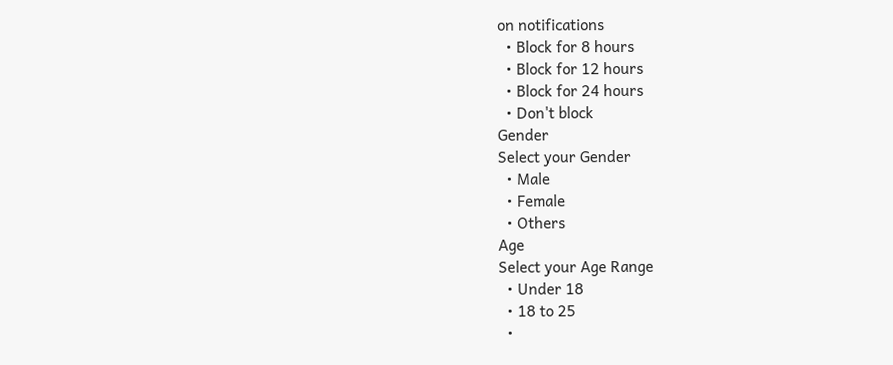on notifications
  • Block for 8 hours
  • Block for 12 hours
  • Block for 24 hours
  • Don't block
Gender
Select your Gender
  • Male
  • Female
  • Others
Age
Select your Age Range
  • Under 18
  • 18 to 25
  •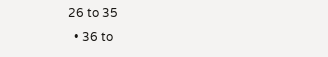26 to 35
  • 36 to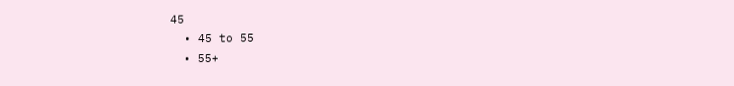45
  • 45 to 55
  • 55+